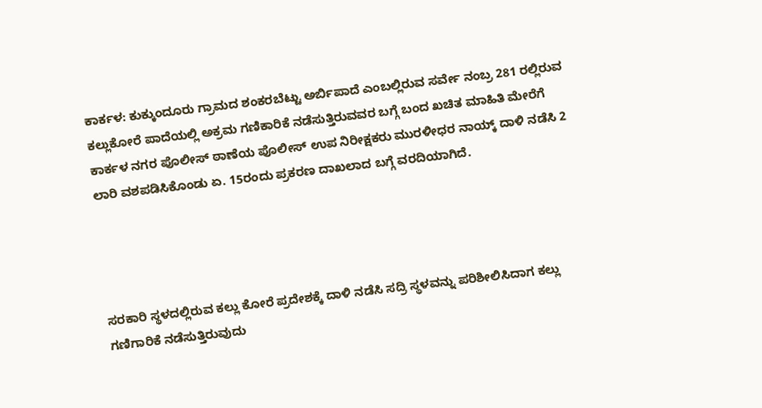ಕಾರ್ಕಳ: ಕುಕ್ಕುಂದೂರು ಗ್ರಾಮದ ಶಂಕರಬೆಟ್ಟು ಅರ್ಬಿಪಾದೆ ಎಂಬಲ್ಲಿರುವ ಸರ್ವೇ ನಂಬ್ರ 281 ರಲ್ಲಿರುವ ಕಲ್ಲುಕೋರೆ ಪಾದೆಯಲ್ಲಿ ಅಕ್ರಮ ಗಣಿಕಾರಿಕೆ ನಡೆಸುತ್ತಿರುವವರ ಬಗ್ಗೆ ಬಂದ ಖಚಿತ ಮಾಹಿತಿ ಮೇರೆಗೆ ಕಾರ್ಕಳ ನಗರ ಪೊಲೀಸ್ ಠಾಣೆಯ ಪೊಲೀಸ್ ಉಪ ನಿರೀಕ್ಷಕರು ಮುರಳೀಧರ ನಾಯ್ಕ್ ದಾಳಿ ನಡೆಸಿ 2 ಲಾರಿ ವಶಪಡಿಸಿಕೊಂಡು ಏ. 15ರಂದು ಪ್ರಕರಣ ದಾಖಲಾದ ಬಗ್ಗೆ ವರದಿಯಾಗಿದೆ.




ಸರಕಾರಿ ಸ್ಥಳದಲ್ಲಿರುವ ಕಲ್ಲು ಕೋರೆ ಪ್ರದೇಶಕ್ಕೆ ದಾಳಿ ನಡೆಸಿ ಸದ್ರಿ ಸ್ಥಳವನ್ನು ಪರಿಶೀಲಿಸಿದಾಗ ಕಲ್ಲು ಗಣಿಗಾರಿಕೆ ನಡೆಸುತ್ತಿರುವುದು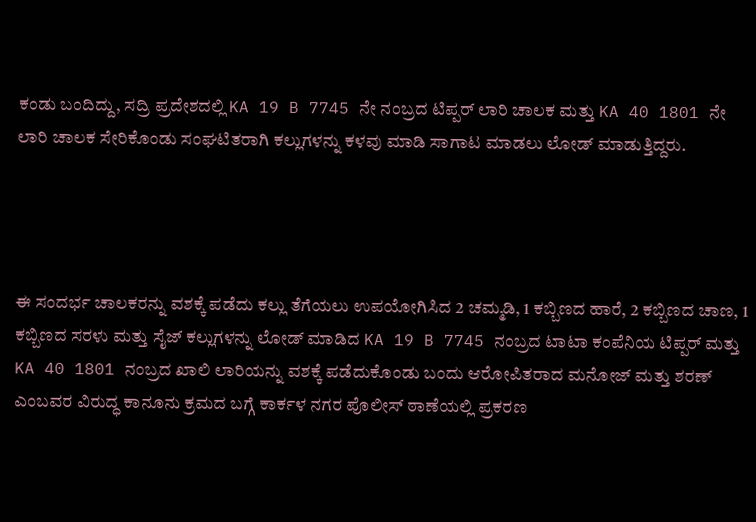ಕಂಡು ಬಂದಿದ್ದು, ಸದ್ರಿ ಪ್ರದೇಶದಲ್ಲಿ KA 19 B 7745 ನೇ ನಂಬ್ರದ ಟಿಪ್ಪರ್ ಲಾರಿ ಚಾಲಕ ಮತ್ತು KA 40 1801 ನೇ ಲಾರಿ ಚಾಲಕ ಸೇರಿಕೊಂಡು ಸಂಘಟಿತರಾಗಿ ಕಲ್ಲುಗಳನ್ನು ಕಳವು ಮಾಡಿ ಸಾಗಾಟ ಮಾಡಲು ಲೋಡ್ ಮಾಡುತ್ತಿದ್ದರು.




ಈ ಸಂದರ್ಭ ಚಾಲಕರನ್ನು ವಶಕ್ಕೆ ಪಡೆದು ಕಲ್ಲು ತೆಗೆಯಲು ಉಪಯೋಗಿಸಿದ 2 ಚಮ್ಮಡಿ, 1 ಕಬ್ಬಿಣದ ಹಾರೆ, 2 ಕಬ್ಬಿಣದ ಚಾಣ, 1 ಕಬ್ಬಿಣದ ಸರಳು ಮತ್ತು ಸೈಜ್ ಕಲ್ಲುಗಳನ್ನು ಲೋಡ್ ಮಾಡಿದ KA 19 B 7745 ನಂಬ್ರದ ಟಾಟಾ ಕಂಪೆನಿಯ ಟಿಪ್ಪರ್ ಮತ್ತು KA 40 1801 ನಂಬ್ರದ ಖಾಲಿ ಲಾರಿಯನ್ನು ವಶಕ್ಕೆ ಪಡೆದುಕೊಂಡು ಬಂದು ಆರೋಪಿತರಾದ ಮನೋಜ್ ಮತ್ತು ಶರಣ್ ಎಂಬವರ ವಿರುದ್ಧ ಕಾನೂನು ಕ್ರಮದ ಬಗ್ಗೆ ಕಾರ್ಕಳ ನಗರ ಪೊಲೀಸ್ ಠಾಣೆಯಲ್ಲಿ ಪ್ರಕರಣ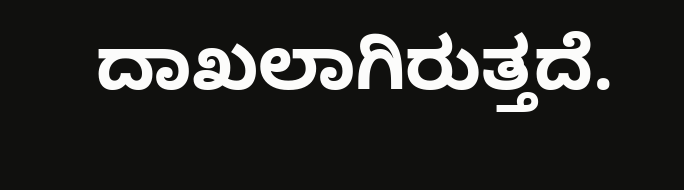ದಾಖಲಾಗಿರುತ್ತದೆ.